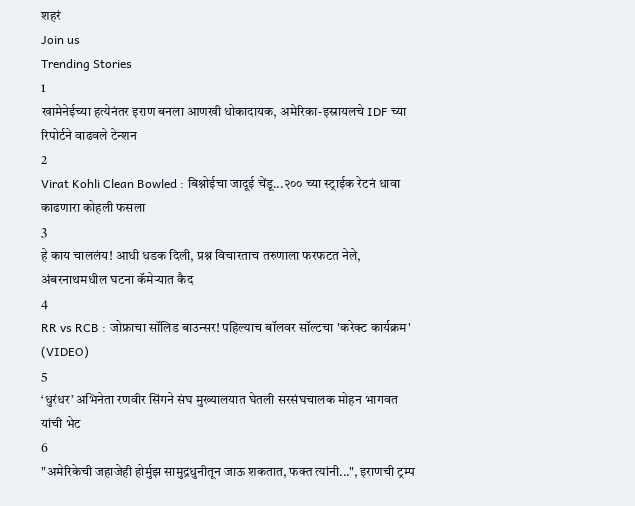शहरं
Join us
Trending Stories
1
खामेनेईच्या हत्येनंतर इराण बनला आणखी धोकादायक, अमेरिका-इस्रायलचे IDF च्या रिपोर्टने वाढवले टेन्शन
2
Virat Kohli Clean Bowled : बिश्नोईचा जादूई चेंडू...२०० च्या स्ट्राईक रेटनं धावा काढणारा कोहली फसला
3
हे काय चाललंय! आधी धडक दिली, प्रश्न विचारताच तरुणाला फरफटत नेले, अंबरनाथमधील घटना कॅमेऱ्यात कैद
4
RR vs RCB : जोफ्राचा सॉलिड बाउन्सर! पहिल्याच बॉलवर सॉल्टचा 'करेक्ट कार्यक्रम' (VIDEO)
5
‘धुरंधर’ अभिनेता रणवीर सिंगने संघ मुख्यालयात घेतली सरसंघचालक मोहन भागवत यांची भेट
6
"अमेरिकेची जहाजेही होर्मुझ सामुद्रधुनीतून जाऊ शकतात, फक्त त्यांनी...", इराणची ट्रम्प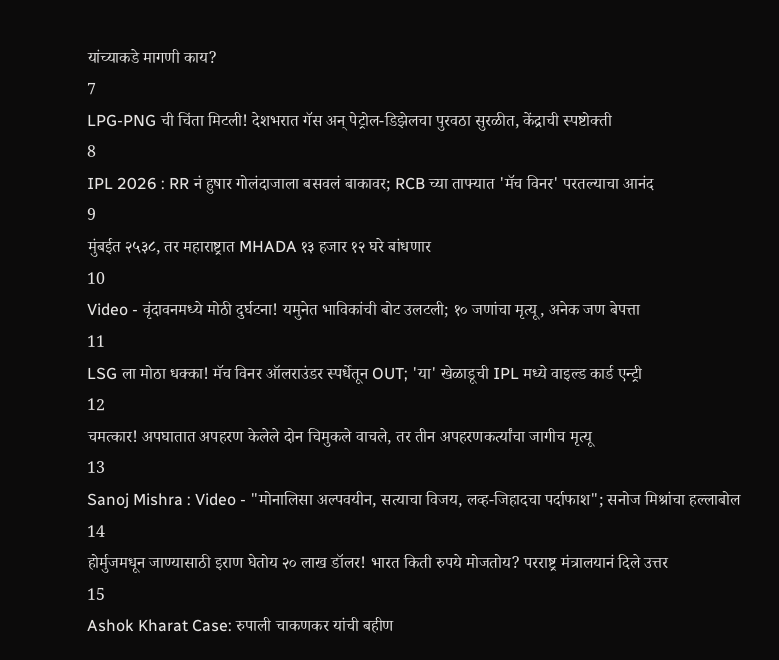यांच्याकडे मागणी काय?
7
LPG-PNG ची चिंता मिटली! देशभरात गॅस अन् पेट्रोल-डिझेलचा पुरवठा सुरळीत, केंद्राची स्पष्टोक्ती
8
IPL 2026 : RR नं हुषार गोलंदाजाला बसवलं बाकावर; RCB च्या ताफ्यात 'मॅच विनर' परतल्याचा आनंद
9
मुंबईत २५३८, तर महाराष्ट्रात MHADA १३ हजार १२ घरे बांधणार
10
Video - वृंदावनमध्ये मोठी दुर्घटना! यमुनेत भाविकांची बोट उलटली; १० जणांचा मृत्यू, अनेक जण बेपत्ता
11
LSG ला मोठा धक्का! मॅच विनर ऑलराउंडर स्पर्धेतून OUT; 'या' खेळाडूची IPL मध्ये वाइल्ड कार्ड एन्ट्री
12
चमत्कार! अपघातात अपहरण केलेले दोन चिमुकले वाचले, तर तीन अपहरणकर्त्यांचा जागीच मृत्यू
13
Sanoj Mishra : Video - "मोनालिसा अल्पवयीन, सत्याचा विजय, लव्ह-जिहादचा पर्दाफाश"; सनोज मिश्रांचा हल्लाबोल
14
होर्मुजमधून जाण्यासाठी इराण घेतोय २० लाख डॉलर! भारत किती रुपये मोजतोय? परराष्ट्र मंत्रालयानं दिले उत्तर
15
Ashok Kharat Case: रुपाली चाकणकर यांची बहीण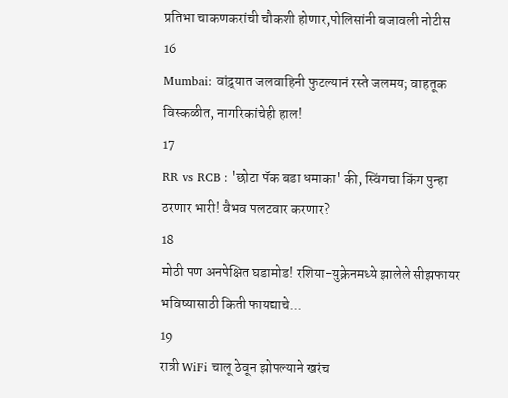प्रतिभा चाकणकरांची चौकशी होणार,पोलिसांनी बजावली नोटीस
16
Mumbai: वांद्र्यात जलवाहिनी फुटल्यानं रस्ते जलमय; वाहतूक विस्कळीत, नागरिकांचेही हाल!
17
RR vs RCB : 'छोटा पॅक बडा धमाका' की, स्विंगचा किंग पुन्हा ठरणार भारी! वैभव पलटवार करणार?
18
मोठी पण अनपेक्षित घडामोड! रशिया-युक्रेनमध्ये झालेले सीझफायर भविष्यासाठी किती फायद्याचे...
19
रात्री WiFi चालू ठेवून झोपल्याने खरंच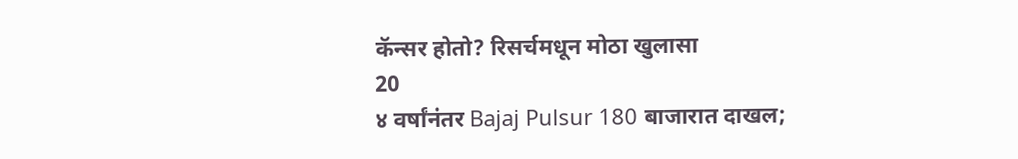कॅन्सर होतो? रिसर्चमधून मोठा खुलासा
20
४ वर्षांनंतर Bajaj Pulsur 180 बाजारात दाखल;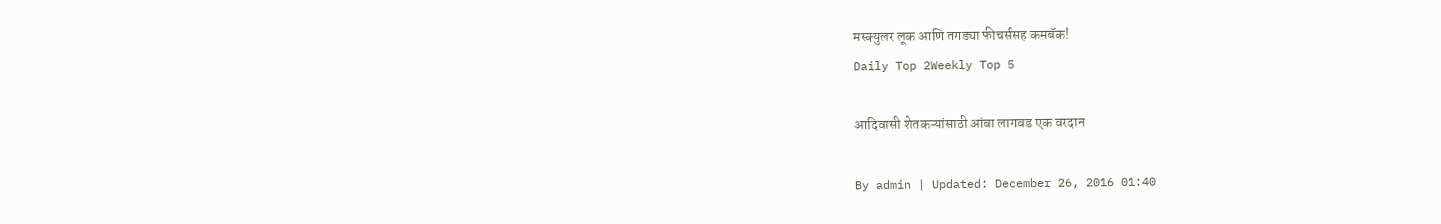मस्क्युलर लूक आणि तगड्या फीचर्ससह कमबॅक!
Daily Top 2Weekly Top 5

आदिवासी शेतकऱ्यांसाठी आंबा लागवड एक वरदान

By admin | Updated: December 26, 2016 01:40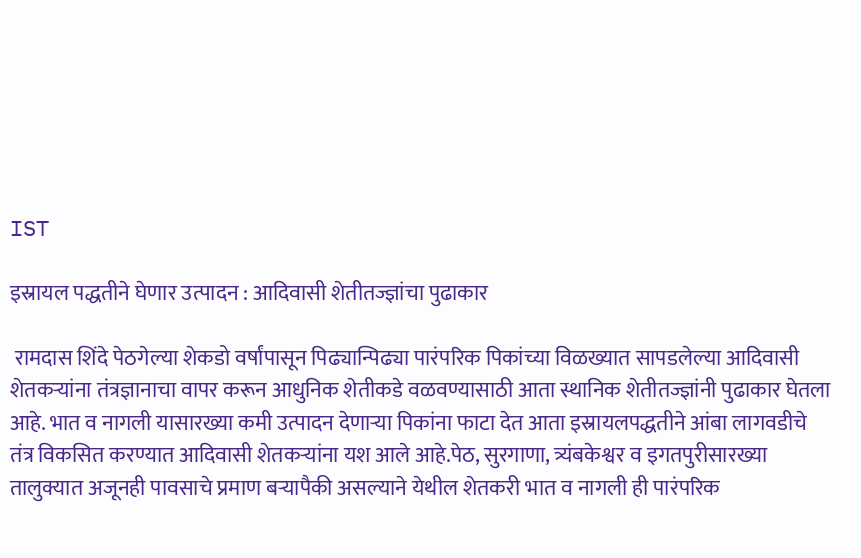IST

इस्रायल पद्धतीने घेणार उत्पादन : आदिवासी शेतीतज्ज्ञांचा पुढाकार

 रामदास शिंदे पेठगेल्या शेकडो वर्षांपासून पिढ्यान्पिढ्या पारंपरिक पिकांच्या विळख्यात सापडलेल्या आदिवासी शेतकऱ्यांना तंत्रज्ञानाचा वापर करून आधुनिक शेतीकडे वळवण्यासाठी आता स्थानिक शेतीतज्ज्ञांनी पुढाकार घेतला आहे. भात व नागली यासारख्या कमी उत्पादन देणाऱ्या पिकांना फाटा देत आता इस्रायलपद्धतीने आंबा लागवडीचे तंत्र विकसित करण्यात आदिवासी शेतकऱ्यांना यश आले आहे.पेठ, सुरगाणा, त्र्यंबकेश्वर व इगतपुरीसारख्या तालुक्यात अजूनही पावसाचे प्रमाण बऱ्यापैकी असल्याने येथील शेतकरी भात व नागली ही पारंपरिक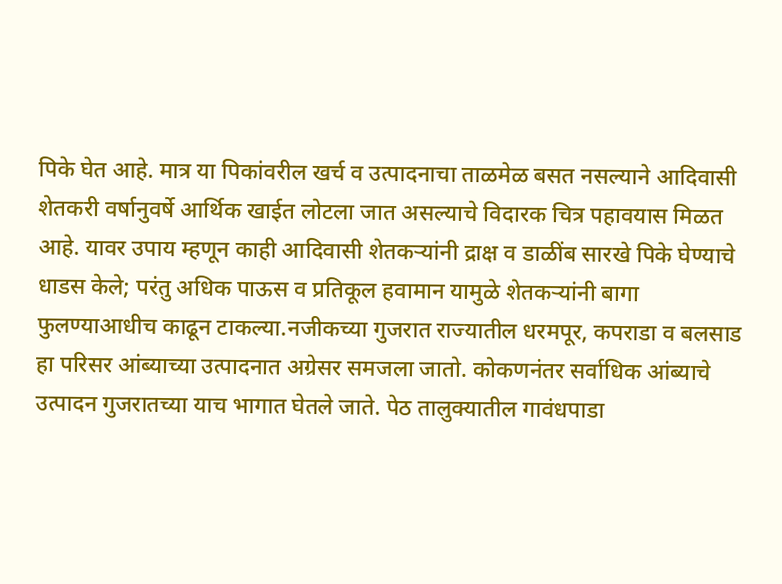पिके घेत आहे. मात्र या पिकांवरील खर्च व उत्पादनाचा ताळमेळ बसत नसल्याने आदिवासी शेतकरी वर्षानुवर्षे आर्थिक खाईत लोटला जात असल्याचे विदारक चित्र पहावयास मिळत आहे. यावर उपाय म्हणून काही आदिवासी शेतकऱ्यांनी द्राक्ष व डाळींब सारखे पिके घेण्याचे धाडस केले; परंतु अधिक पाऊस व प्रतिकूल हवामान यामुळे शेतकऱ्यांनी बागा फुलण्याआधीच काढून टाकल्या.नजीकच्या गुजरात राज्यातील धरमपूर, कपराडा व बलसाड हा परिसर आंब्याच्या उत्पादनात अग्रेसर समजला जातो. कोकणनंतर सर्वाधिक आंब्याचे उत्पादन गुजरातच्या याच भागात घेतले जाते. पेठ तालुक्यातील गावंधपाडा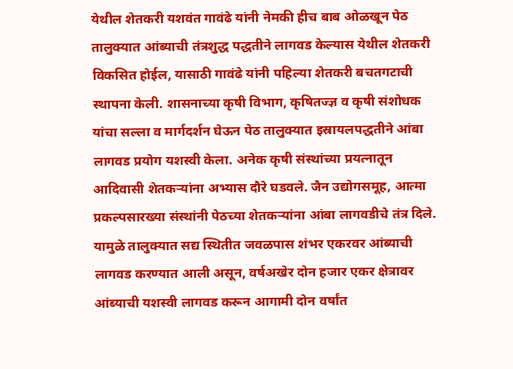येथील शेतकरी यशवंत गावंढे यांनी नेमकी हीच बाब ओळखून पेठ तालुक्यात आंब्याची तंत्रशुद्ध पद्धतीने लागवड केल्यास येथील शेतकरी विकसित होईल, यासाठी गावंढे यांनी पहिल्या शेतकरी बचतगटाची स्थापना केली. शासनाच्या कृषी विभाग, कृषितज्ज्ञ व कृषी संशोधक यांचा सल्ला व मार्गदर्शन घेऊन पेठ तालुक्यात इस्रायलपद्धतीने आंबा लागवड प्रयोग यशस्वी केला. अनेक कृषी संस्थांच्या प्रयत्नातून आदिवासी शेतकऱ्यांना अभ्यास दौरे घडवले. जैन उद्योगसमूह, आत्मा प्रकल्पसारख्या संस्थांनी पेठच्या शेतकऱ्यांना आंबा लागवडीचे तंत्र दिले. यामुळे तालुक्यात सद्य स्थितीत जवळपास शंभर एकरवर आंब्याची लागवड करण्यात आली असून, वर्षअखेर दोन हजार एकर क्षेत्रावर आंब्याची यशस्वी लागवड करून आगामी दोन वर्षांत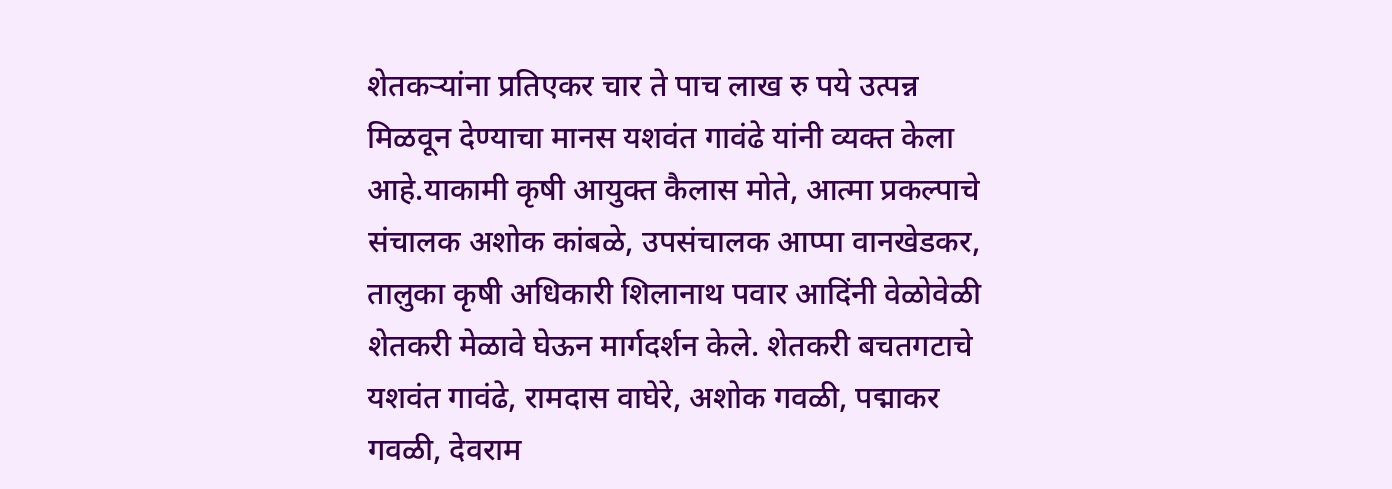शेतकऱ्यांना प्रतिएकर चार ते पाच लाख रु पये उत्पन्न मिळवून देण्याचा मानस यशवंत गावंढे यांनी व्यक्त केला आहे.याकामी कृषी आयुक्त कैलास मोते, आत्मा प्रकल्पाचे संचालक अशोक कांबळे, उपसंचालक आप्पा वानखेडकर, तालुका कृषी अधिकारी शिलानाथ पवार आदिंनी वेळोवेळी शेतकरी मेळावे घेऊन मार्गदर्शन केले. शेतकरी बचतगटाचे यशवंत गावंढे, रामदास वाघेरे, अशोक गवळी, पद्माकर गवळी, देवराम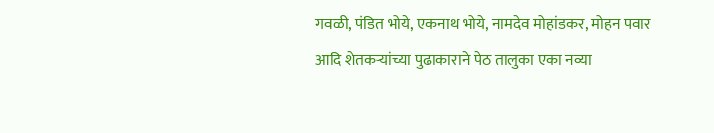गवळी, पंडित भोये, एकनाथ भोये, नामदेव मोहांडकर, मोहन पवार आदि शेतकऱ्यांच्या पुढाकाराने पेठ तालुका एका नव्या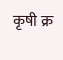कृषी क्र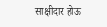साक्षीदार होऊ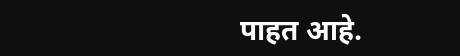पाहत आहे.